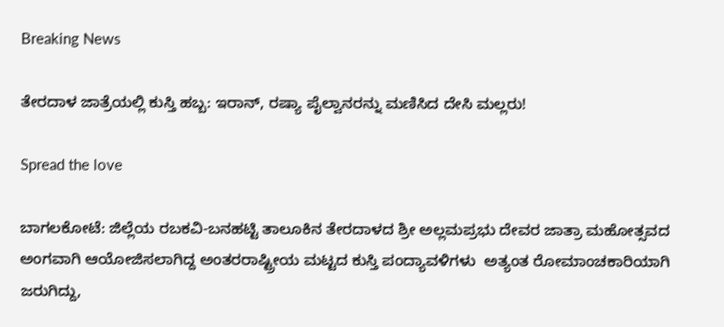Breaking News

ತೇರದಾಳ ಜಾತ್ರೆಯಲ್ಲಿ ಕುಸ್ತಿ ಹಬ್ಬ: ಇರಾನ್, ರಷ್ಯಾ ಪೈಲ್ವಾನರನ್ನು ಮಣಿಸಿದ ದೇಸಿ ಮಲ್ಲರು!

Spread the love

ಬಾಗಲಕೋಟೆ: ಜಿಲ್ಲೆಯ ರಬಕವಿ-ಬನಹಟ್ಟಿ ತಾಲೂಕಿನ ತೇರದಾಳದ ಶ್ರೀ ಅಲ್ಲಮಪ್ರಭು ದೇವರ ಜಾತ್ರಾ ಮಹೋತ್ಸವದ ಅಂಗವಾಗಿ ಆಯೋಜಿಸಲಾಗಿದ್ದ ಅಂತರರಾಷ್ಟ್ರೀಯ ಮಟ್ಟದ ಕುಸ್ತಿ ಪಂದ್ಯಾವಳಿಗಳು  ಅತ್ಯಂತ ರೋಮಾಂಚಕಾರಿಯಾಗಿ ಜರುಗಿದ್ದು,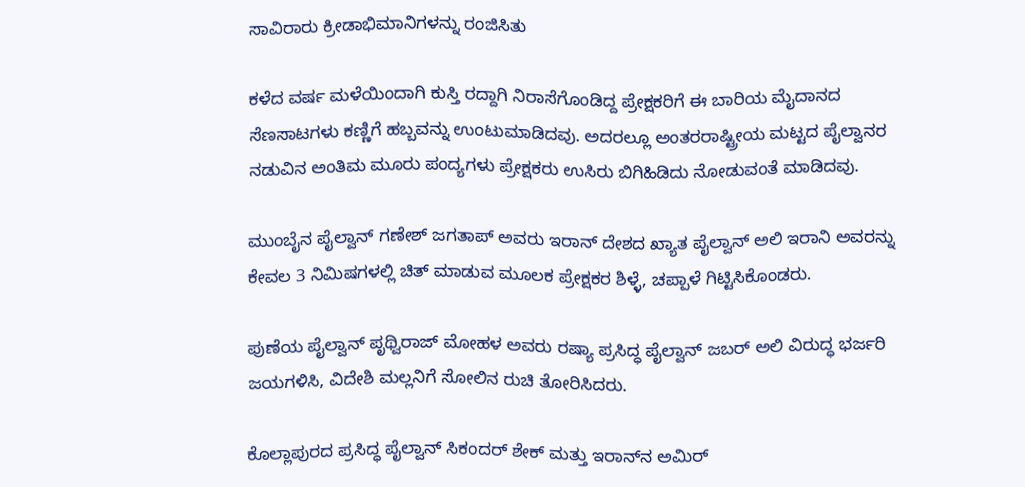ಸಾವಿರಾರು ಕ್ರೀಡಾಭಿಮಾನಿಗಳನ್ನು ರಂಜಿಸಿತು

ಕಳೆದ ವರ್ಷ ಮಳೆಯಿಂದಾಗಿ ಕುಸ್ತಿ ರದ್ದಾಗಿ ನಿರಾಸೆಗೊಂಡಿದ್ದ ಪ್ರೇಕ್ಷಕರಿಗೆ ಈ ಬಾರಿಯ ಮೈದಾನದ ಸೆಣಸಾಟಗಳು ಕಣ್ಣಿಗೆ ಹಬ್ಬವನ್ನು ಉಂಟುಮಾಡಿದವು. ಅದರಲ್ಲೂ ಅಂತರರಾಷ್ಟ್ರೀಯ ಮಟ್ಟದ ಪೈಲ್ವಾನರ ನಡುವಿನ ಅಂತಿಮ ಮೂರು ಪಂದ್ಯಗಳು ಪ್ರೇಕ್ಷಕರು ಉಸಿರು ಬಿಗಿಹಿಡಿದು ನೋಡುವಂತೆ ಮಾಡಿದವು.

ಮುಂಬೈನ ಪೈಲ್ವಾನ್ ಗಣೇಶ್ ಜಗತಾಪ್ ಅವರು ಇರಾನ್ ದೇಶದ ಖ್ಯಾತ ಪೈಲ್ವಾನ್ ಅಲಿ ಇರಾನಿ ಅವರನ್ನು ಕೇವಲ 3 ನಿಮಿಷಗಳಲ್ಲಿ ಚಿತ್ ಮಾಡುವ ಮೂಲಕ ಪ್ರೇಕ್ಷಕರ ಶಿಳ್ಳೆ, ಚಪ್ಪಾಳೆ ಗಿಟ್ಟಿಸಿಕೊಂಡರು.

ಪುಣೆಯ ಪೈಲ್ವಾನ್ ಪೃಥ್ವಿರಾಜ್ ಮೋಹಳ ಅವರು ರಷ್ಯಾ ಪ್ರಸಿದ್ಧ ಪೈಲ್ವಾನ್ ಜಬರ್ ಅಲಿ ವಿರುದ್ಧ ಭರ್ಜರಿ ಜಯಗಳಿಸಿ, ವಿದೇಶಿ ಮಲ್ಲನಿಗೆ ಸೋಲಿನ ರುಚಿ ತೋರಿಸಿದರು.

ಕೊಲ್ಲಾಪುರದ ಪ್ರಸಿದ್ಧ ಪೈಲ್ವಾನ್ ಸಿಕಂದರ್ ಶೇಕ್ ಮತ್ತು ಇರಾನ್‌ನ ಅಮಿರ್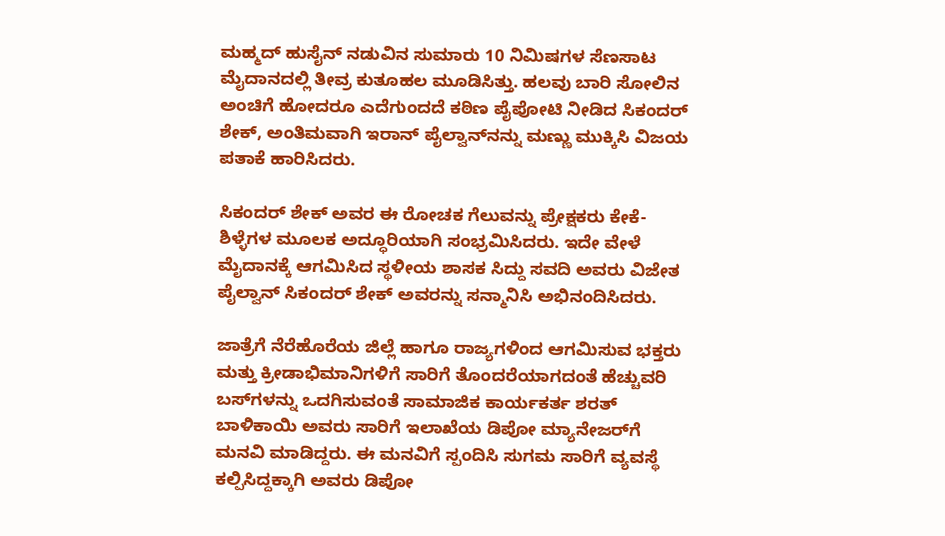ಮಹ್ಮದ್ ಹುಸೈನ್ ನಡುವಿನ ಸುಮಾರು 10 ನಿಮಿಷಗಳ ಸೆಣಸಾಟ ಮೈದಾನದಲ್ಲಿ ತೀವ್ರ ಕುತೂಹಲ ಮೂಡಿಸಿತ್ತು. ಹಲವು ಬಾರಿ ಸೋಲಿನ ಅಂಚಿಗೆ ಹೋದರೂ ಎದೆಗುಂದದೆ ಕಠಿಣ ಪೈಪೋಟಿ ನೀಡಿದ ಸಿಕಂದರ್ ಶೇಕ್, ಅಂತಿಮವಾಗಿ ಇರಾನ್ ಪೈಲ್ವಾನ್‌ನನ್ನು ಮಣ್ಣು ಮುಕ್ಕಿಸಿ ವಿಜಯ ಪತಾಕೆ ಹಾರಿಸಿದರು.

ಸಿಕಂದರ್ ಶೇಕ್ ಅವರ ಈ ರೋಚಕ ಗೆಲುವನ್ನು ಪ್ರೇಕ್ಷಕರು ಕೇಕೆ-ಶಿಳ್ಳೆಗಳ ಮೂಲಕ ಅದ್ಧೂರಿಯಾಗಿ ಸಂಭ್ರಮಿಸಿದರು. ಇದೇ ವೇಳೆ ಮೈದಾನಕ್ಕೆ ಆಗಮಿಸಿದ ಸ್ಥಳೀಯ ಶಾಸಕ ಸಿದ್ದು ಸವದಿ ಅವರು ವಿಜೇತ ಪೈಲ್ವಾನ್ ಸಿಕಂದರ್ ಶೇಕ್ ಅವರನ್ನು ಸನ್ಮಾನಿಸಿ ಅಭಿನಂದಿಸಿದರು.

ಜಾತ್ರೆಗೆ ನೆರೆಹೊರೆಯ ಜಿಲ್ಲೆ ಹಾಗೂ ರಾಜ್ಯಗಳಿಂದ ಆಗಮಿಸುವ ಭಕ್ತರು ಮತ್ತು ಕ್ರೀಡಾಭಿಮಾನಿಗಳಿಗೆ ಸಾರಿಗೆ ತೊಂದರೆಯಾಗದಂತೆ ಹೆಚ್ಚುವರಿ ಬಸ್‌ಗಳನ್ನು ಒದಗಿಸುವಂತೆ ಸಾಮಾಜಿಕ ಕಾರ್ಯಕರ್ತ ಶರತ್ ಬಾಳಿಕಾಯಿ ಅವರು ಸಾರಿಗೆ ಇಲಾಖೆಯ ಡಿಪೋ ಮ್ಯಾನೇಜರ್‌ಗೆ ಮನವಿ ಮಾಡಿದ್ದರು. ಈ ಮನವಿಗೆ ಸ್ಪಂದಿಸಿ ಸುಗಮ ಸಾರಿಗೆ ವ್ಯವಸ್ಥೆ ಕಲ್ಪಿಸಿದ್ದಕ್ಕಾಗಿ ಅವರು ಡಿಪೋ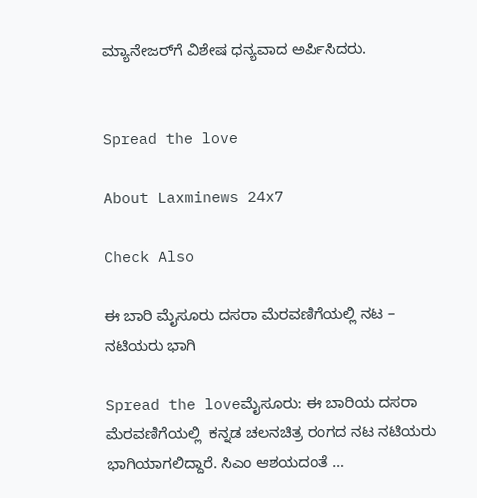ಮ್ಯಾನೇಜರ್‌ಗೆ ವಿಶೇಷ ಧನ್ಯವಾದ ಅರ್ಪಿಸಿದರು.


Spread the love

About Laxminews 24x7

Check Also

ಈ ಬಾರಿ ಮೈಸೂರು ದಸರಾ ಮೆರವಣಿಗೆಯಲ್ಲಿ ನಟ – ನಟಿಯರು ಭಾಗಿ

Spread the loveಮೈಸೂರು: ಈ ಬಾರಿಯ ದಸರಾ ಮೆರವಣಿಗೆಯಲ್ಲಿ  ಕನ್ನಡ ಚಲನಚಿತ್ರ ರಂಗದ ನಟ ನಟಿಯರು  ಭಾಗಿಯಾಗಲಿದ್ದಾರೆ. ಸಿಎಂ ಆಶಯದಂತೆ …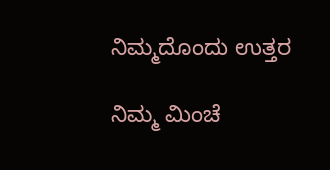ನಿಮ್ಮದೊಂದು ಉತ್ತರ

ನಿಮ್ಮ ಮಿಂಚೆ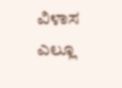ವಿಳಾಸ ಎಲ್ಲೂ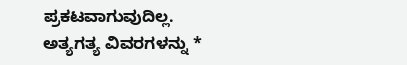ಪ್ರಕಟವಾಗುವುದಿಲ್ಲ. ಅತ್ಯಗತ್ಯ ವಿವರಗಳನ್ನು *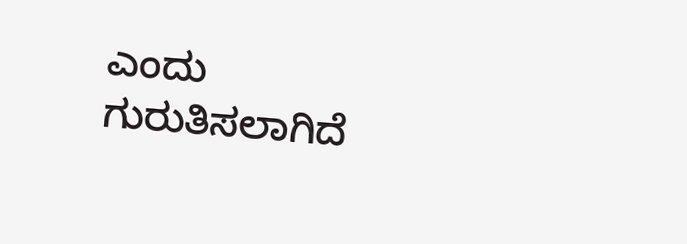ಎಂದು ಗುರುತಿಸಲಾಗಿದೆ